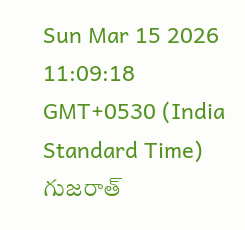Sun Mar 15 2026 11:09:18 GMT+0530 (India Standard Time)
గుజరాత్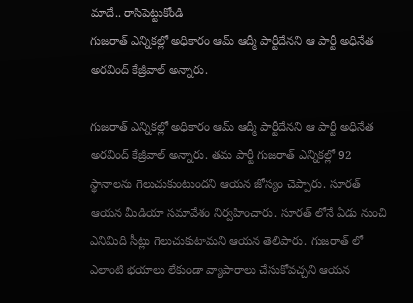మాదే.. రాసిపెట్టుకోండి
గుజరాత్ ఎన్నికల్లో అధికారం ఆమ్ ఆద్మీ పార్టీదేనని ఆ పార్టీ అధినేత అరవింద్ కేజ్రీవాల్ అన్నారు.

గుజరాత్ ఎన్నికల్లో అధికారం ఆమ్ ఆద్మీ పార్టీదేనని ఆ పార్టీ అధినేత అరవింద్ కేజ్రీవాల్ అన్నారు. తమ పార్టీ గుజరాత్ ఎన్నికల్లో 92 స్థానాలను గెలుచుకుంటుందని ఆయన జోస్యం చెప్పారు. సూరత్ ఆయన మీడియా సమావేశం నిర్వహించారు. సూరత్ లోనే ఏడు నుంచి ఎనిమిది సీట్లు గెలుచుకుటామని ఆయన తెలిపారు. గుజరాత్ లో ఎలాంటి భయాలు లేకుండా వ్యాపారాలు చేసుకోవచ్చని ఆయన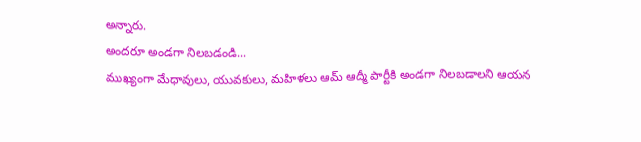అన్నారు.
అందరూ అండగా నిలబడండి...
ముఖ్యంగా మేధావులు, యువకులు, మహిళలు ఆమ్ ఆద్మీ పార్టీకి అండగా నిలబడాలని ఆయన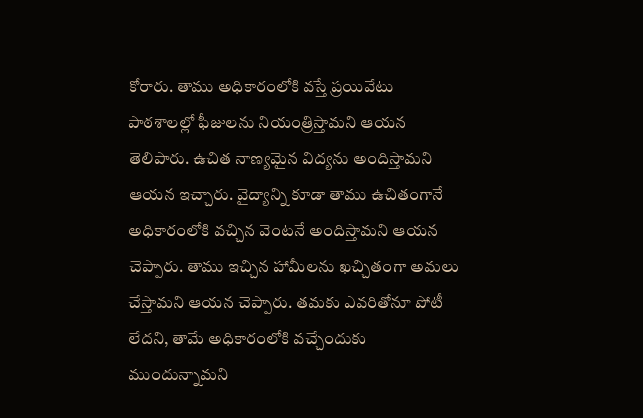కోరారు. తాము అధికారంలోకి వస్తే ప్రయివేటు పాఠశాలల్లో ఫీజులను నియంత్రిస్తామని ఆయన తెలిపారు. ఉచిత నాణ్యమైన విద్యను అందిస్తామని ఆయన ఇచ్చారు. వైద్యాన్ని కూడా తాము ఉచితంగానే అధికారంలోకి వచ్చిన వెంటనే అందిస్తామని ఆయన చెప్పారు. తాము ఇచ్చిన హామీలను ఖచ్చితంగా అమలు చేస్తామని ఆయన చెప్పారు. తమకు ఎవరితోనూ పోటీ లేదని, తామే అధికారంలోకి వచ్చేందుకు ముందున్నామని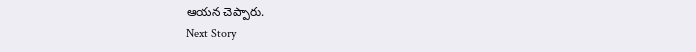ఆయన చెప్పారు.
Next Story